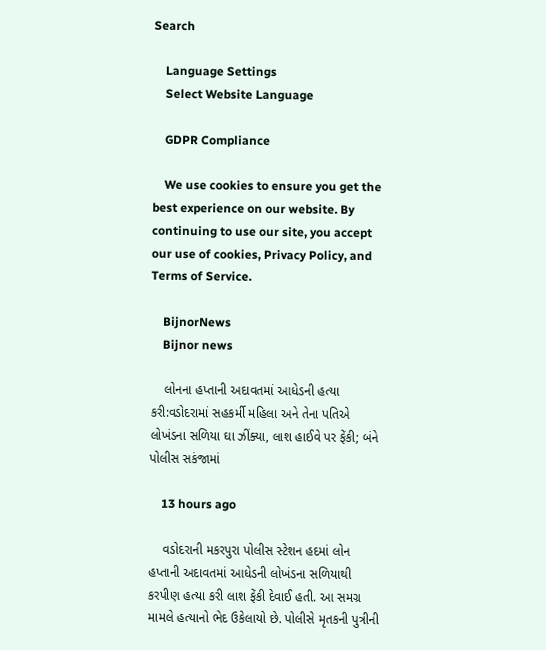Search

    Language Settings
    Select Website Language

    GDPR Compliance

    We use cookies to ensure you get the best experience on our website. By continuing to use our site, you accept our use of cookies, Privacy Policy, and Terms of Service.

    BijnorNews
    Bijnor news

    લોનના હપ્તાની અદાવતમાં આધેડની હત્યા કરી:વડોદરામાં સહકર્મી મહિલા અને તેના પતિએ લોખંડના સળિયા ઘા ઝીંક્યા, લાશ હાઈવે પર ફેંકી; બંને પોલીસ સકંજામાં

    13 hours ago

    વડોદરાની મકરપુરા પોલીસ સ્ટેશન હદમાં લોન હપ્તાની અદાવતમાં આધેડની લોખંડના સળિયાથી કરપીણ હત્યા કરી લાશ ફેંકી દેવાઈ હતી. આ સમગ્ર મામલે હત્યાનો ભેદ ઉકેલાયો છે. પોલીસે મૃતકની પુત્રીની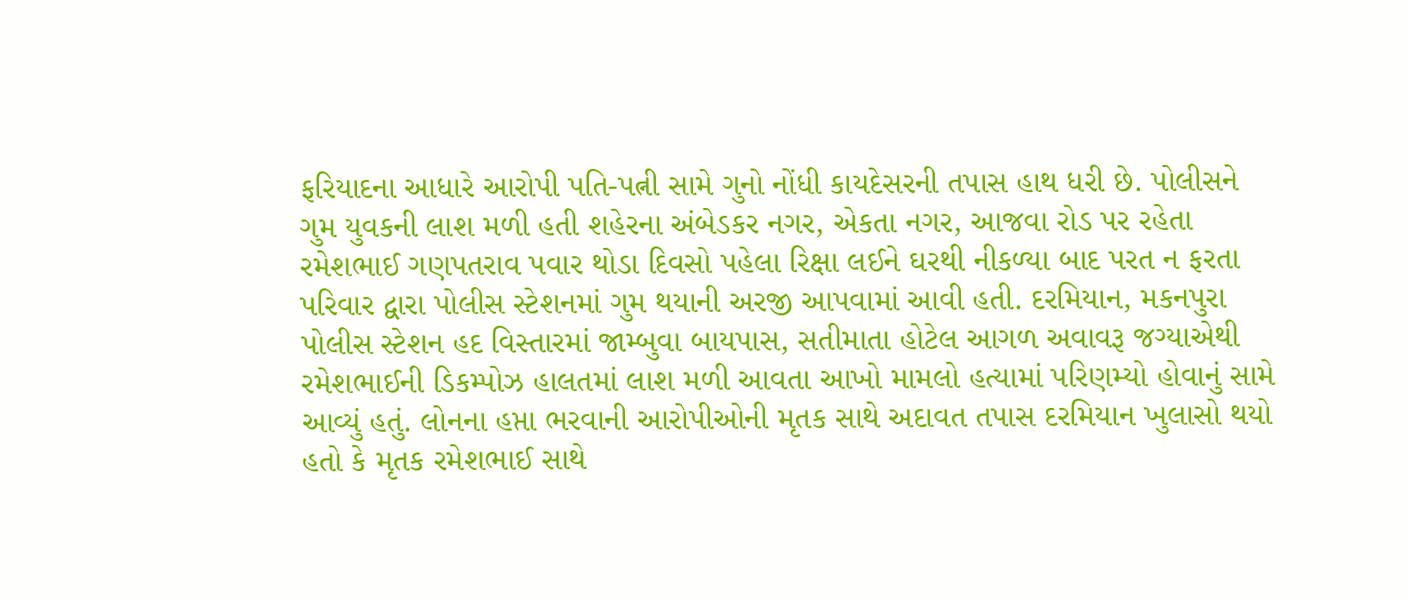ફરિયાદના આધારે આરોપી પતિ-પત્ની સામે ગુનો નોંધી કાયદેસરની તપાસ હાથ ધરી છે. પોલીસને ગુમ યુવકની લાશ મળી હતી શહેરના અંબેડકર નગર, એકતા નગર, આજવા રોડ પર રહેતા રમેશભાઈ ગણપતરાવ પવાર થોડા દિવસો પહેલા રિક્ષા લઈને ઘરથી નીકળ્યા બાદ પરત ન ફરતા પરિવાર દ્વારા પોલીસ સ્ટેશનમાં ગુમ થયાની અરજી આપવામાં આવી હતી. દરમિયાન, મકનપુરા પોલીસ સ્ટેશન હદ વિસ્તારમાં જામ્બુવા બાયપાસ, સતીમાતા હોટેલ આગળ અવાવરૂ જગ્યાએથી રમેશભાઈની ડિકમ્પોઝ હાલતમાં લાશ મળી આવતા આખો મામલો હત્યામાં પરિણમ્યો હોવાનું સામે આવ્યું હતું. લોનના હપ્તા ભરવાની આરોપીઓની મૃતક સાથે અદાવત તપાસ દરમિયાન ખુલાસો થયો હતો કે મૃતક રમેશભાઈ સાથે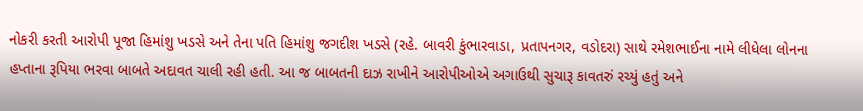નોકરી કરતી આરોપી પૂજા હિમાંશુ ખડસે અને તેના પતિ હિમાંશુ જગદીશ ખડસે (રહે. બાવરી કુંભારવાડા, પ્રતાપનગર, વડોદરા) સાથે રમેશભાઈના નામે લીધેલા લોનના હપ્તાના રૂપિયા ભરવા બાબતે અદાવત ચાલી રહી હતી. આ જ બાબતની દાઝ રાખીને આરોપીઓએ અગાઉથી સુચારૂ કાવતરું રચ્યું હતું અને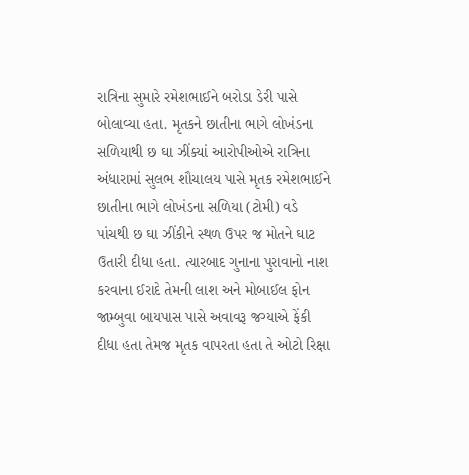રાત્રિના સુમારે રમેશભાઈને બરોડા ડેરી પાસે બોલાવ્યા હતા. મૃતકને છાતીના ભાગે લોખંડના સળિયાથી છ ઘા ઝીંક્યાં આરોપીઓએ રાત્રિના અંધારામાં સુલભ શૌચાલય પાસે મૃતક રમેશભાઈને છાતીના ભાગે લોખંડના સળિયા (ટોમી) વડે પાંચથી છ ઘા ઝીંકીને સ્થળ ઉપર જ મોતને ઘાટ ઉતારી દીધા હતા. ત્યારબાદ ગુનાના પુરાવાનો નાશ કરવાના ઈરાદે તેમની લાશ અને મોબાઈલ ફોન જામ્બુવા બાયપાસ પાસે અવાવરૂ જગ્યાએ ફેંકી દીધા હતા તેમજ મૃતક વાપરતા હતા તે ઓટો રિક્ષા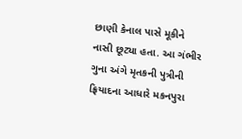છાણી કેનાલ પાસે મૂકીને નાસી છૂટ્યા હતા. આ ગંભીર ગુના અંગે મૃતકની પુત્રીની ફ્રિયાદના આધારે મકનપુરા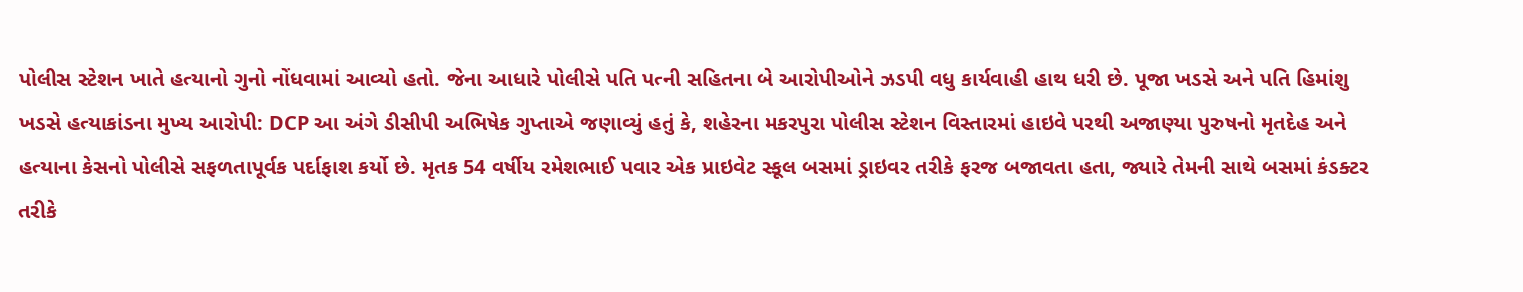પોલીસ સ્ટેશન ખાતે હત્યાનો ગુનો નોંધવામાં આવ્યો હતો. જેના આધારે પોલીસે પતિ પત્ની સહિતના બે આરોપીઓને ઝડપી વધુ કાર્યવાહી હાથ ધરી છે. પૂજા ખડસે અને પતિ હિમાંશુ ખડસે હત્યાકાંડના મુખ્ય આરોપી: DCP આ અંગે ડીસીપી અભિષેક ગુપ્તાએ જણાવ્યું હતું કે, શહેરના મકરપુરા પોલીસ સ્ટેશન વિસ્તારમાં હાઇવે પરથી અજાણ્યા પુરુષનો મૃતદેહ અને હત્યાના કેસનો પોલીસે સફળતાપૂર્વક પર્દાફાશ કર્યો છે. મૃતક 54 વર્ષીય રમેશભાઈ પવાર એક પ્રાઇવેટ સ્કૂલ બસમાં ડ્રાઇવર તરીકે ફરજ બજાવતા હતા, જ્યારે તેમની સાથે બસમાં કંડક્ટર તરીકે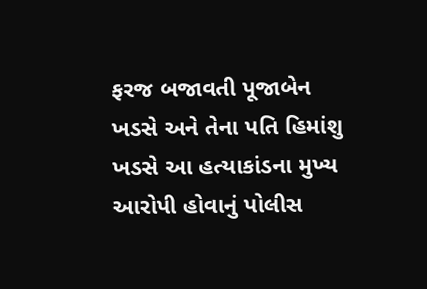ફરજ બજાવતી પૂજાબેન ખડસે અને તેના પતિ હિમાંશુ ખડસે આ હત્યાકાંડના મુખ્ય આરોપી હોવાનું પોલીસ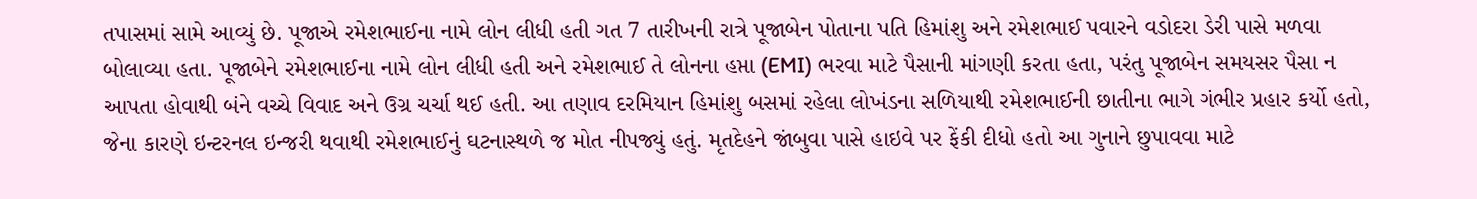તપાસમાં સામે આવ્યું છે. પૂજાએ રમેશભાઈના નામે લોન લીધી હતી ગત 7 તારીખની રાત્રે પૂજાબેન પોતાના પતિ હિમાંશુ અને રમેશભાઈ પવારને વડોદરા ડેરી પાસે મળવા બોલાવ્યા હતા. પૂજાબેને રમેશભાઈના નામે લોન લીધી હતી અને રમેશભાઈ તે લોનના હપ્તા (EMI) ભરવા માટે પૈસાની માંગણી કરતા હતા, પરંતુ પૂજાબેન સમયસર પૈસા ન આપતા હોવાથી બંને વચ્ચે વિવાદ અને ઉગ્ર ચર્ચા થઈ હતી. આ તણાવ દરમિયાન હિમાંશુ બસમાં રહેલા લોખંડના સળિયાથી રમેશભાઈની છાતીના ભાગે ગંભીર પ્રહાર કર્યો હતો, જેના કારણે ઇન્ટરનલ ઇન્જરી થવાથી રમેશભાઈનું ઘટનાસ્થળે જ મોત નીપજ્યું હતું. મૃતદેહને જાંબુવા પાસે હાઇવે પર ફેંકી દીધો હતો આ ગુનાને છુપાવવા માટે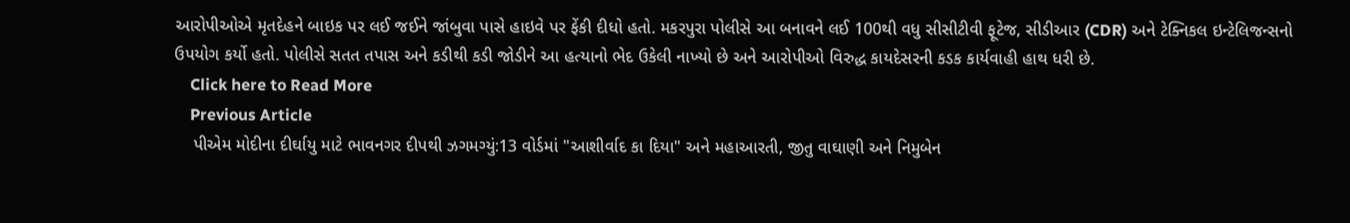આરોપીઓએ મૃતદેહને બાઇક પર લઈ જઈને જાંબુવા પાસે હાઇવે પર ફેંકી દીધો હતો. મકરપુરા પોલીસે આ બનાવને લઈ 100થી વધુ સીસીટીવી ફૂટેજ, સીડીઆર (CDR) અને ટેક્નિકલ ઇન્ટેલિજન્સનો ઉપયોગ કર્યો હતો. પોલીસે સતત તપાસ અને કડીથી કડી જોડીને આ હત્યાનો ભેદ ઉકેલી નાખ્યો છે અને આરોપીઓ વિરુદ્ધ કાયદેસરની કડક કાર્યવાહી હાથ ધરી છે.
    Click here to Read More
    Previous Article
    પીએમ મોદીના દીર્ઘાયુ માટે ભાવનગર દીપથી ઝગમગ્યું:13 વોર્ડમાં "આશીર્વાદ કા દિયા" અને મહાઆરતી, જીતુ વાઘાણી અને નિમુબેન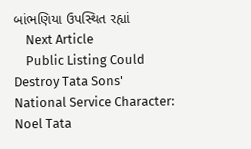બાંભણિયા ઉપસ્થિત રહ્યાં
    Next Article
    Public Listing Could Destroy Tata Sons' National Service Character: Noel Tata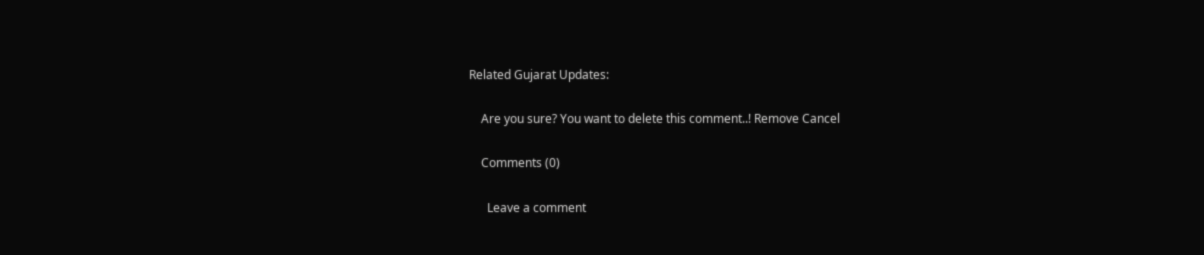Related Gujarat Updates:

    Are you sure? You want to delete this comment..! Remove Cancel

    Comments (0)

      Leave a comment